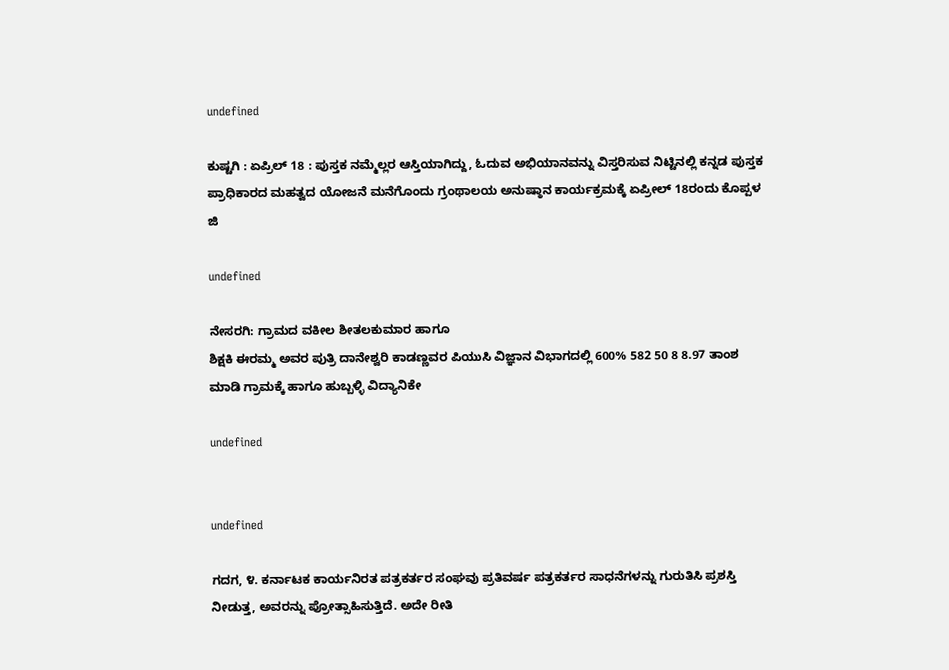undefined

ಕುಷ್ಟಗಿ : ಏಪ್ರಿಲ್ 18 : ಪುಸ್ತಕ ನಮ್ಮೆಲ್ಲರ ಆಸ್ತಿಯಾಗಿದ್ದು, ಓದುವ ಅಭಿಯಾನವನ್ನು ವಿಸ್ತರಿಸುವ ನಿಟ್ಟಿನಲ್ಲಿ ಕನ್ನಡ ಪುಸ್ತಕ ಪ್ರಾಧಿಕಾರದ ಮಹತ್ವದ ಯೋಜನೆ ಮನೆಗೊಂದು ಗ್ರಂಥಾಲಯ ಅನುಷ್ಠಾನ ಕಾರ್ಯಕ್ರಮಕ್ಕೆ ಏಪ್ರೀಲ್ 18ರಂದು ಕೊಪ್ಪಳ ಜಿ

undefined

ನೇಸರಗಿ: ಗ್ರಾಮದ ವಕೀಲ ಶೀತಲಕುಮಾರ ಹಾಗೂ
ಶಿಕ್ಷಕಿ ಈರಮ್ಮ ಅವರ ಪುತ್ರಿ ದಾನೇಶ್ವರಿ ಕಾಡಣ್ಣವರ ಪಿಯುಸಿ ವಿಜ್ಞಾನ ವಿಭಾಗದಲ್ಲಿ 600% 582 50 8 8.97 ತಾಂಶ ಮಾಡಿ ಗ್ರಾಮಕ್ಕೆ ಹಾಗೂ ಹುಬ್ಬಳ್ಳಿ ವಿದ್ಯಾನಿಕೇ

undefined


undefined

ಗದಗ, ೪. ಕರ್ನಾಟಕ ಕಾರ್ಯನಿರತ ಪತ್ರಕರ್ತರ ಸಂಘವು ಪ್ರತಿವರ್ಷ ಪತ್ರಕರ್ತರ ಸಾಧನೆಗಳನ್ನು ಗುರುತಿಸಿ ಪ್ರಶಸ್ತಿ ನೀಡುತ್ತ, ಅವರನ್ನು ಪ್ರೋತ್ಸಾಹಿಸುತ್ತಿದೆ. ಅದೇ ರೀತಿ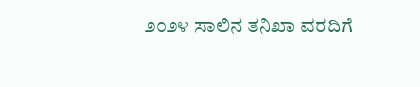೨೦೨೪ ಸಾಲಿನ ತನಿಖಾ ವರದಿಗೆ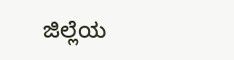ಜಿಲ್ಲೆಯ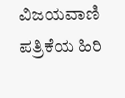ವಿಜಯವಾಣಿ ಪತ್ರಿಕೆಯ ಹಿರಿ